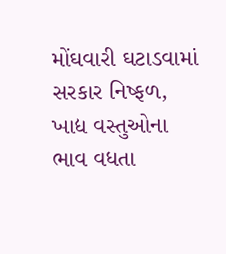મોંઘવારી ઘટાડવામાં સરકાર નિષ્ફળ, ખાદ્ય વસ્તુઓના ભાવ વધતા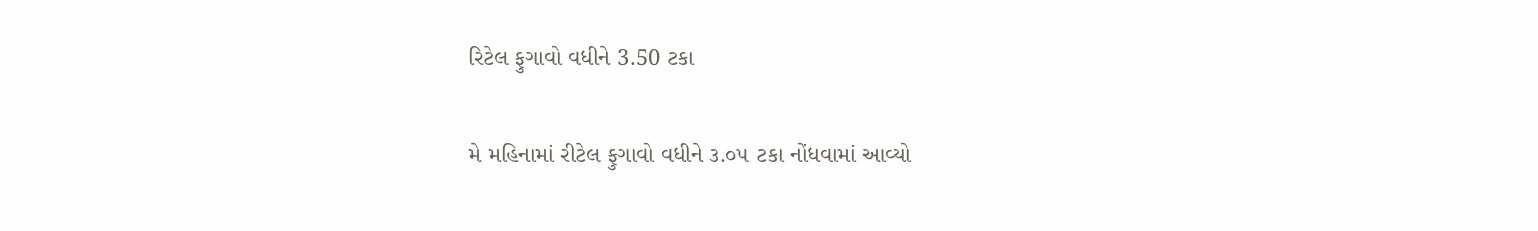રિટેલ ફુગાવો વધીને 3.50 ટકા

મે મહિનામાં રીટેલ ફુગાવો વધીને ૩.૦૫ ટકા નોંધવામાં આવ્યો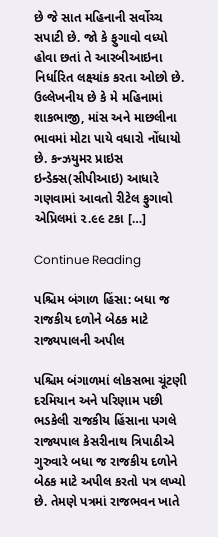છે જે સાત મહિનાની સર્વોચ્ચ સપાટી છે. જો કે ફુગાવો વધ્યો હોવા છતાં તે આરબીઆઇના નિર્ધારિત લક્ષ્‍યાંક કરતા ઓછો છે. ઉલ્લેખનીય છે કે મે મહિનામાં શાકભાજી, માંસ અને માછલીના ભાવમાં મોટા પાયે વધારો નોંધાયો છે. કન્ઝયુમર પ્રાઇસ ઇન્ડેક્સ(સીપીઆઇ) આધારે ગણવામાં આવતો રીટેલ ફુગાવો એપ્રિલમાં ૨.૯૯ ટકા […]

Continue Reading

પશ્ચિમ બંગાળ હિંસા: બધા જ રાજકીય દળોને બેઠક માટે રાજ્યપાલની અપીલ

પશ્ચિમ બંગાળમાં લોકસભા ચૂંટણી દરમિયાન અને પરિણામ પછી ભડકેલી રાજકીય હિંસાના પગલે રાજ્યપાલ કેસરીનાથ ત્રિપાઠીએ ગુરુવારે બધા જ રાજકીય દળોને બેઠક માટે અપીલ કરતો પત્ર લખ્યો છે. તેમણે પત્રમાં રાજભવન ખાતે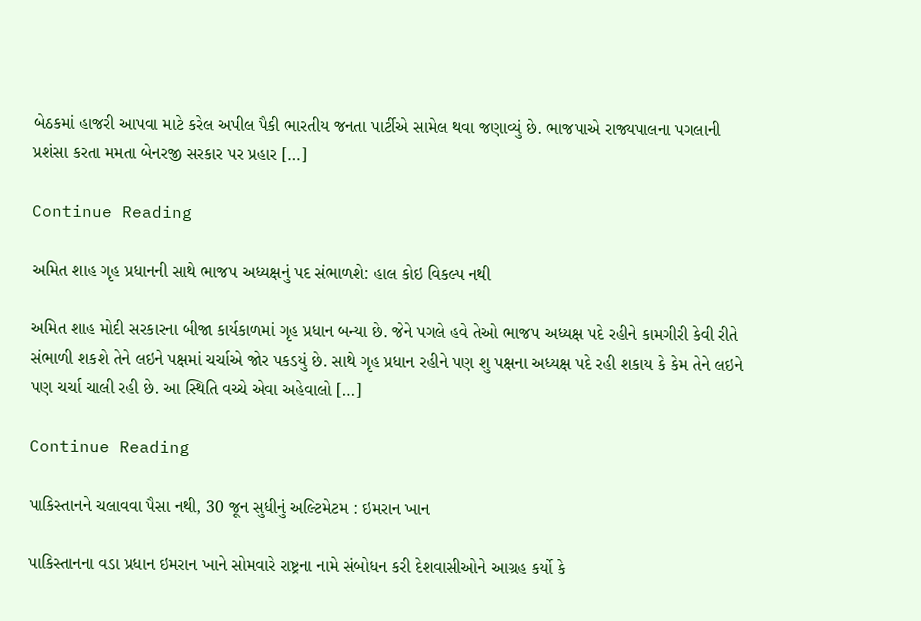બેઠકમાં હાજરી આપવા માટે કરેલ અપીલ પૈકી ભારતીય જનતા પાર્ટીએ સામેલ થવા જણાવ્યું છે. ભાજપાએ રાજ્યપાલના પગલાની પ્રશંસા કરતા મમતા બેનરજી સરકાર પર પ્રહાર […]

Continue Reading

અમિત શાહ ગૃહ પ્રધાનની સાથે ભાજપ અધ્યક્ષનું પદ સંભાળશે: હાલ કોઇ વિકલ્પ નથી

અમિત શાહ મોદી સરકારના બીજા કાર્યકાળમાં ગૃહ પ્રધાન બન્યા છે. જેને પગલે હવે તેઓ ભાજપ અધ્યક્ષ પદે રહીને કામગીરી કેવી રીતે સંભાળી શકશે તેને લઇને પક્ષમાં ચર્ચાએ જોર પકડયું છે. સાથે ગૃહ પ્રધાન રહીને પણ શુ પક્ષના અધ્યક્ષ પદે રહી શકાય કે કેમ તેને લઇને પણ ચર્ચા ચાલી રહી છે. આ સ્થિતિ વચ્ચે એવા અહેવાલો […]

Continue Reading

પાકિસ્તાનને ચલાવવા પૈસા નથી, 30 જૂન સુધીનું અલ્ટિમેટમ : ઇમરાન ખાન

પાકિસ્તાનના વડા પ્રધાન ઇમરાન ખાને સોમવારે રાષ્ટ્રના નામે સંબોધન કરી દેશવાસીઓને આગ્રહ કર્યો કે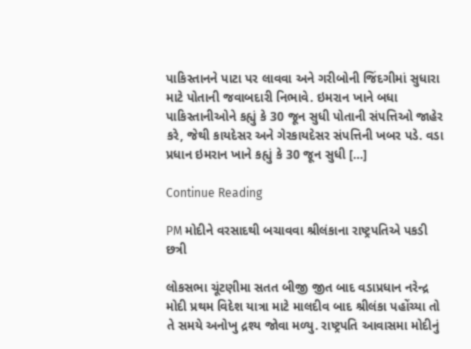પાકિસ્તાનને પાટા પર લાવવા અને ગરીબોની જિંદગીમાં સુધારા માટે પોતાની જવાબદારી નિભાવે. ઇમરાન ખાને બધા પાકિસ્તાનીઓને કહ્યું કે 30 જૂન સુધી પોતાની સંપત્તિઓ જાહેર કરે, જેથી કાયદેસર અને ગેરકાયદેસર સંપત્તિની ખબર પડે. વડા પ્રધાન ઇમરાન ખાને કહ્યું કે 30 જૂન સુધી […]

Continue Reading

PM મોદીને વરસાદથી બચાવવા શ્રીલંકાના રાષ્ટ્રપતિએ પકડી છત્રી

લોકસભા ચૂંટણીમા સતત બીજી જીત બાદ વડાપ્રધાન નરેન્દ્ર મોદી પ્રથમ વિદેશ યાત્રા માટે માલદીવ બાદ શ્રીલંકા પહોંચ્યા તો તે સમયે અનોખુ દ્રશ્ય જોવા મળ્યુ. રાષ્ટ્રપતિ આવાસમા મોદીનું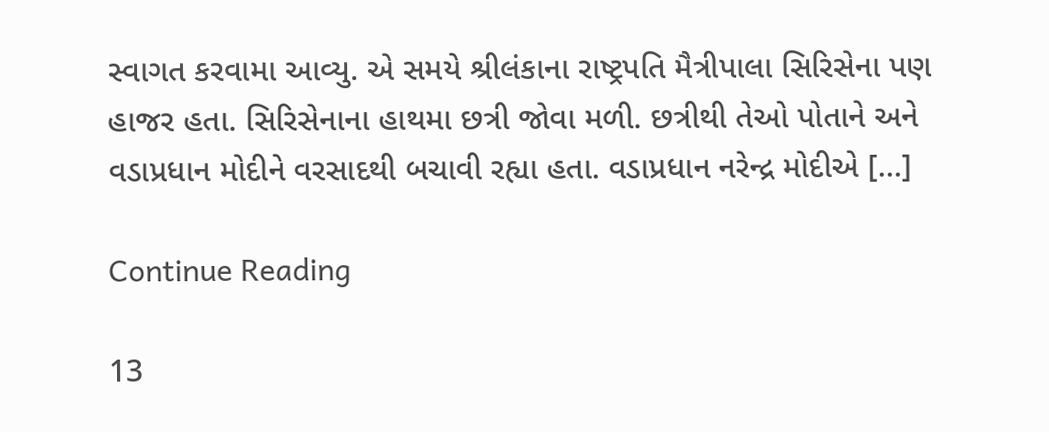સ્વાગત કરવામા આવ્યુ. એ સમયે શ્રીલંકાના રાષ્ટ્રપતિ મૈત્રીપાલા સિરિસેના પણ હાજર હતા. સિરિસેનાના હાથમા છત્રી જોવા મળી. છત્રીથી તેઓ પોતાને અને વડાપ્રધાન મોદીને વરસાદથી બચાવી રહ્યા હતા. વડાપ્રધાન નરેન્દ્ર મોદીએ […]

Continue Reading

13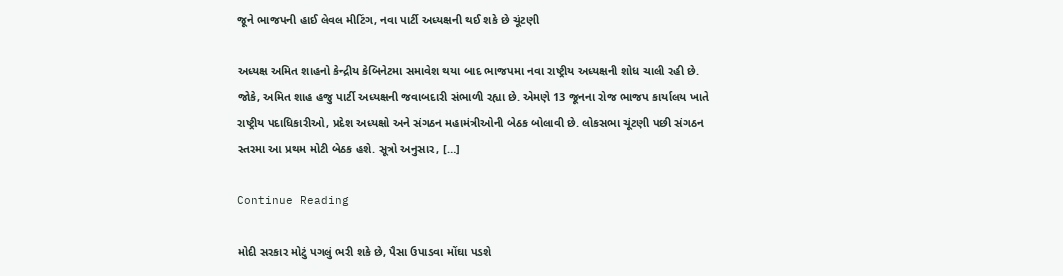જૂને ભાજપની હાઈ લેવલ મીટિંગ, નવા પાર્ટી અધ્યક્ષની થઈ શકે છે ચૂંટણી

અધ્યક્ષ અમિત શાહનો કેન્દ્રીય કેબિનેટમા સમાવેશ થયા બાદ ભાજપમા નવા રાષ્ટ્રીય અધ્યક્ષની શોધ ચાલી રહી છે. જોકે, અમિત શાહ હજુ પાર્ટી અધ્યક્ષની જવાબદારી સંભાળી રહ્યા છે. એમણે 13 જૂનના રોજ ભાજપ કાર્યાલય ખાતે રાષ્ટ્રીય પદાધિકારીઓ, પ્રદેશ અધ્યક્ષો અને સંગઠન મહામંત્રીઓની બેઠક બોલાવી છે. લોકસભા ચૂંટણી પછી સંગઠન સ્તરમા આ પ્રથમ મોટી બેઠક હશે. સૂત્રો અનુસાર, […]

Continue Reading

મોદી સરકાર મોટું પગલું ભરી શકે છે, પૈસા ઉપાડવા મોંઘા પડશે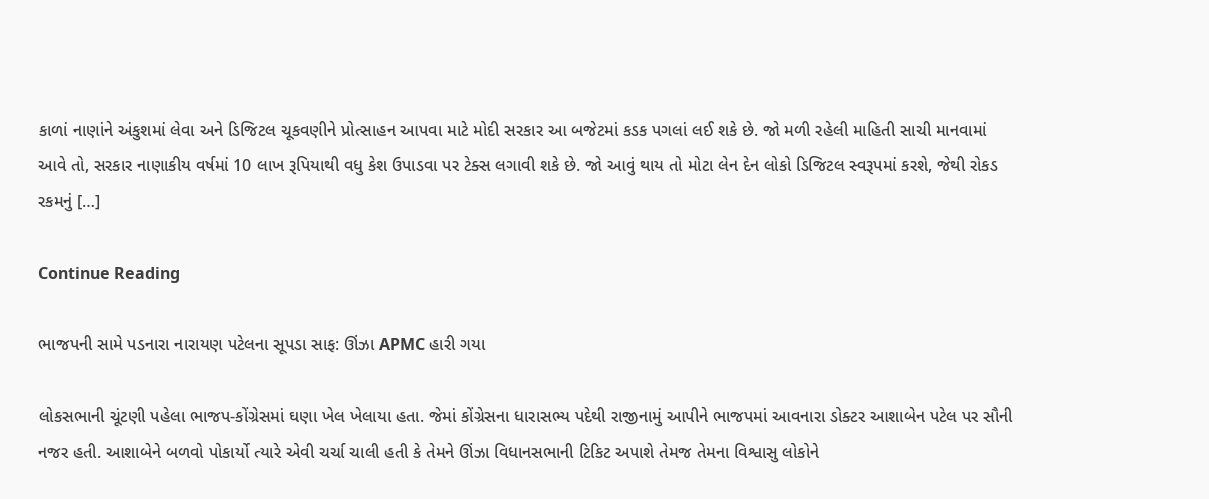કાળાં નાણાંને અંકુશમાં લેવા અને ડિજિટલ ચૂકવણીને પ્રોત્સાહન આપવા માટે મોદી સરકાર આ બજેટમાં કડક પગલાં લઈ શકે છે. જો મળી રહેલી માહિતી સાચી માનવામાં આવે તો, સરકાર નાણાકીય વર્ષમાં 10 લાખ રૂપિયાથી વધુ કેશ ઉપાડવા પર ટેક્સ લગાવી શકે છે. જો આવું થાય તો મોટા લેન દેન લોકો ડિજિટલ સ્વરૂપમાં કરશે, જેથી રોકડ રકમનું […]

Continue Reading

ભાજપની સામે પડનારા નારાયણ પટેલના સૂપડા સાફ: ઊંઝા APMC હારી ગયા

લોકસભાની ચૂંટણી પહેલા ભાજપ-કોંગ્રેસમાં ઘણા ખેલ ખેલાયા હતા. જેમાં કોંગ્રેસના ધારાસભ્ય પદેથી રાજીનામું આપીને ભાજપમાં આવનારા ડોક્ટર આશાબેન પટેલ પર સૌની નજર હતી. આશાબેને બળવો પોકાર્યો ત્યારે એવી ચર્ચા ચાલી હતી કે તેમને ઊંઝા વિધાનસભાની ટિકિટ અપાશે તેમજ તેમના વિશ્વાસુ લોકોને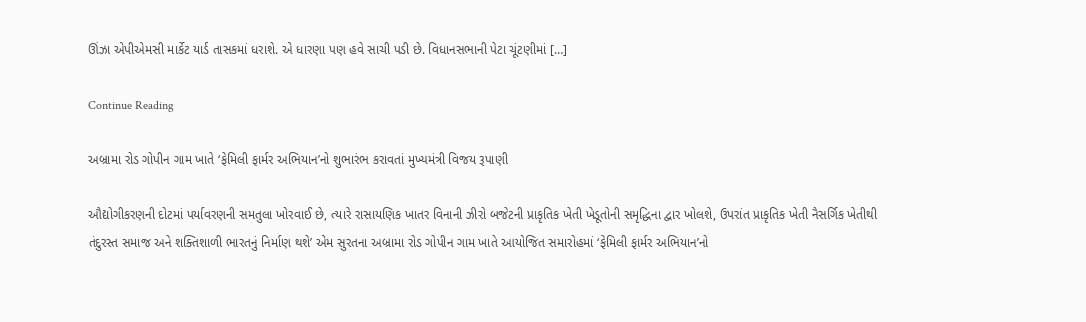ઊંઝા એપીએમસી માર્કેટ યાર્ડ તાસકમાં ધરાશે. એ ધારણા પણ હવે સાચી પડી છે. વિધાનસભાની પેટા ચૂંટણીમાં […]

Continue Reading

અબ્રામા રોડ ગોપીન ગામ ખાતે ‘ફેમિલી ફાર્મર અભિયાન’નો શુભારંભ કરાવતાં મુખ્યમંત્રી વિજય રૂપાણી

ઔદ્યોગીકરણની દોટમાં પર્યાવરણની સમતુલા ખોરવાઈ છે, ત્યારે રાસાયણિક ખાતર વિનાની ઝીરો બજેટની પ્રાકૃતિક ખેતી ખેડૂતોની સમૃદ્ધિના દ્વાર ખોલશે, ઉપરાંત પ્રાકૃતિક ખેતી નૈસર્ગિક ખેતીથી તંદુરસ્ત સમાજ અને શક્તિશાળી ભારતનું નિર્માણ થશે’ એમ સુરતના અબ્રામા રોડ ગોપીન ગામ ખાતે આયોજિત સમારોહમાં ‘ફેમિલી ફાર્મર અભિયાન’નો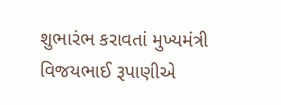શુભારંભ કરાવતાં મુખ્યમંત્રી વિજયભાઈ રૂપાણીએ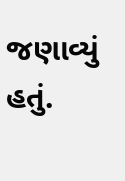જણાવ્યું હતું.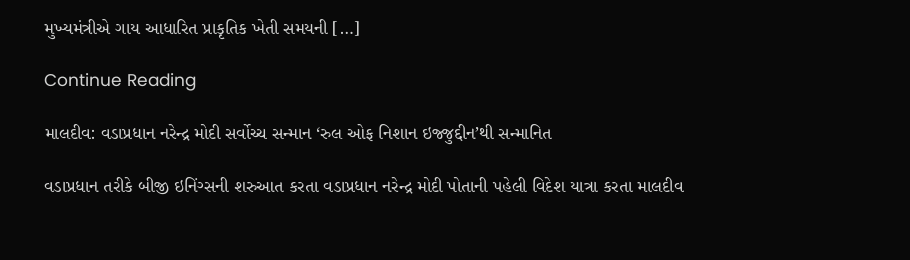મુખ્યમંત્રીએ ગાય આધારિત પ્રાકૃતિક ખેતી સમયની […]

Continue Reading

માલદીવ: વડાપ્રધાન નરેન્દ્ર મોદી સર્વોચ્ચ સન્માન ‘રુલ ઓફ નિશાન ઇજ્જુદ્દીન’થી સન્માનિત

વડાપ્રધાન તરીકે બીજી ઇનિંગ્સની શરુઆત કરતા વડાપ્રધાન નરેન્દ્ર મોદી પોતાની પહેલી વિદેશ યાત્રા કરતા માલદીવ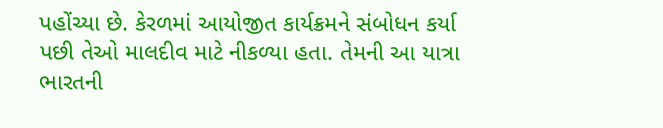પહોંચ્યા છે. કેરળમાં આયોજીત કાર્યક્રમને સંબોધન કર્યા પછી તેઓ માલદીવ માટે નીકળ્યા હતા. તેમની આ યાત્રા ભારતની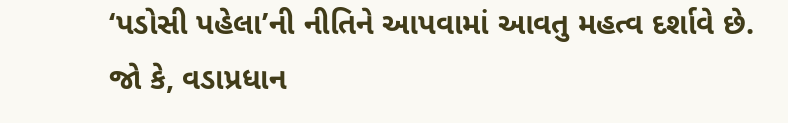‘પડોસી પહેલા’ની નીતિને આપવામાં આવતુ મહત્વ દર્શાવે છે. જો કે, વડાપ્રધાન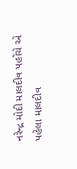નરેન્દ્ર મોદી માલદીવ પહોંચે એ પહેલા માલદીવ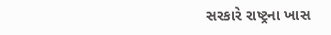સરકારે રાષ્ટ્રના ખાસ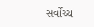સર્વોચ્ચ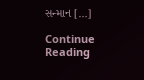સન્માન […]

Continue Reading